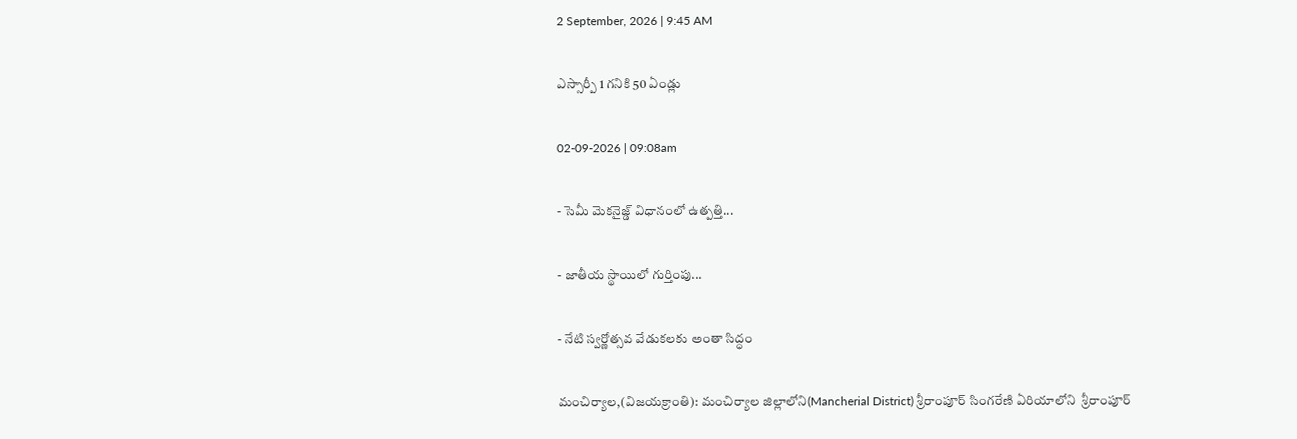2 September, 2026 | 9:45 AM

ఎస్సార్పీ 1 గనికి 50 ఏండ్లు

02-09-2026 | 09:08am

- సెమీ మెకనైజ్డ్ విధానంలో ఉత్పత్తి...

- జాతీయ స్థాయిలో గుర్తింపు...

- నేటి స్వర్ణోత్సవ వేడుకలకు అంతా సిద్ధం

మంచిర్యాల,(విజయక్రాంతి): మంచిర్యాల జిల్లాలోని(Mancherial District) శ్రీరాంపూర్ సింగరేణి ఏరియాలోని  శ్రీరాంపూర్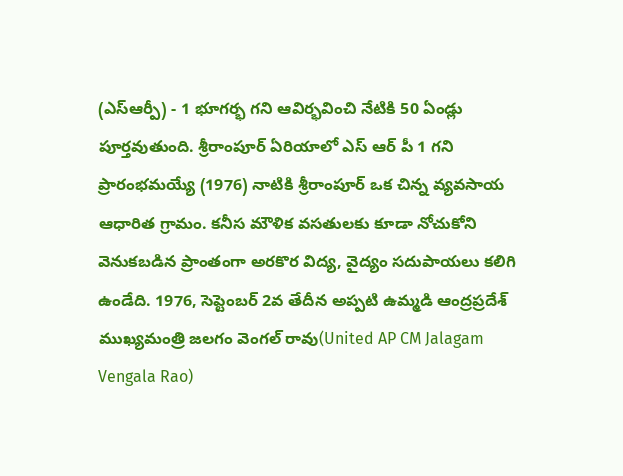(ఎస్ఆర్పీ) - 1 భూగర్భ గని ఆవిర్భవించి నేటికి 50 ఏండ్లు పూర్తవుతుంది. శ్రీరాంపూర్ ఏరియాలో ఎస్ ఆర్ పీ 1 గని ప్రారంభమయ్యే (1976) నాటికి శ్రీరాంపూర్ ఒక చిన్న వ్యవసాయ ఆధారిత గ్రామం. కనీస మౌళిక వసతులకు కూడా నోచుకోని వెనుకబడిన ప్రాంతంగా అరకొర విద్య, వైద్యం సదుపాయలు కలిగి ఉండేది. 1976, సెప్టెంబర్ 2వ తేదీన అప్పటి ఉమ్మడి ఆంద్రప్రదేశ్ ముఖ్యమంత్రి జలగం వెంగల్ రావు(United AP CM Jalagam Vengala Rao)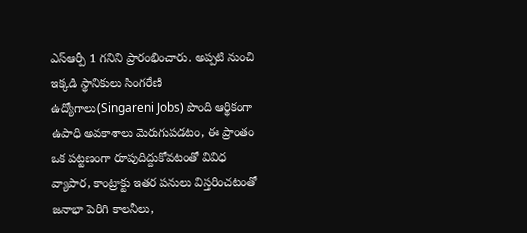ఎస్ఆర్పీ 1 గనిని ప్రారంభించారు. అప్పటి నుంచి ఇక్కడి స్థానికులు సింగరేణి ఉద్యోగాలు(Singareni Jobs) పొంది ఆర్థికంగా ఉపాధి అవకాశాలు మెరుగుపడటం, ఈ ప్రాంతం ఒక పట్టణంగా రూపుదిద్దుకోవటంతో వివిధ వ్యాపార, కాంట్రాక్టు ఇతర పనులు విస్తరించటంతో జనాభా పెరిగి కాలనీలు,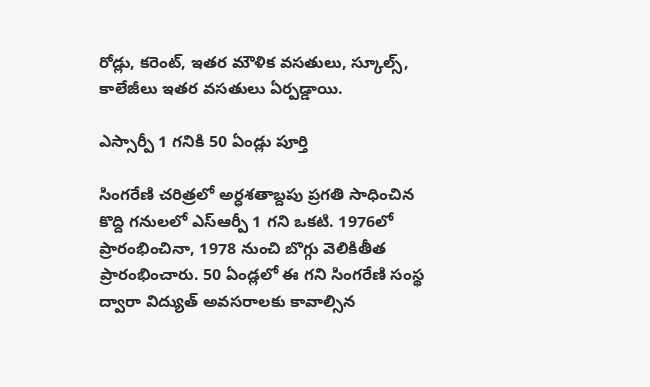రోడ్లు, కరెంట్, ఇతర మౌళిక వసతులు, స్కూల్స్, కాలేజీలు ఇతర వసతులు ఏర్పడ్డాయి.

ఎస్సార్పీ 1 గనికి 50 ఏండ్లు పూర్తి

సింగరేణి చరిత్రలో అర్ధశతాబ్దపు ప్రగతి సాధించిన కొద్ది గనులలో ఎస్ఆర్పీ 1 గని ఒకటి. 1976లో ప్రారంభించినా, 1978 నుంచి బొగ్గు వెలికితీత ప్రారంభించారు. 50 ఏండ్లలో ఈ గని సింగరేణి సంస్థ ద్వారా విద్యుత్ అవసరాలకు కావాల్సిన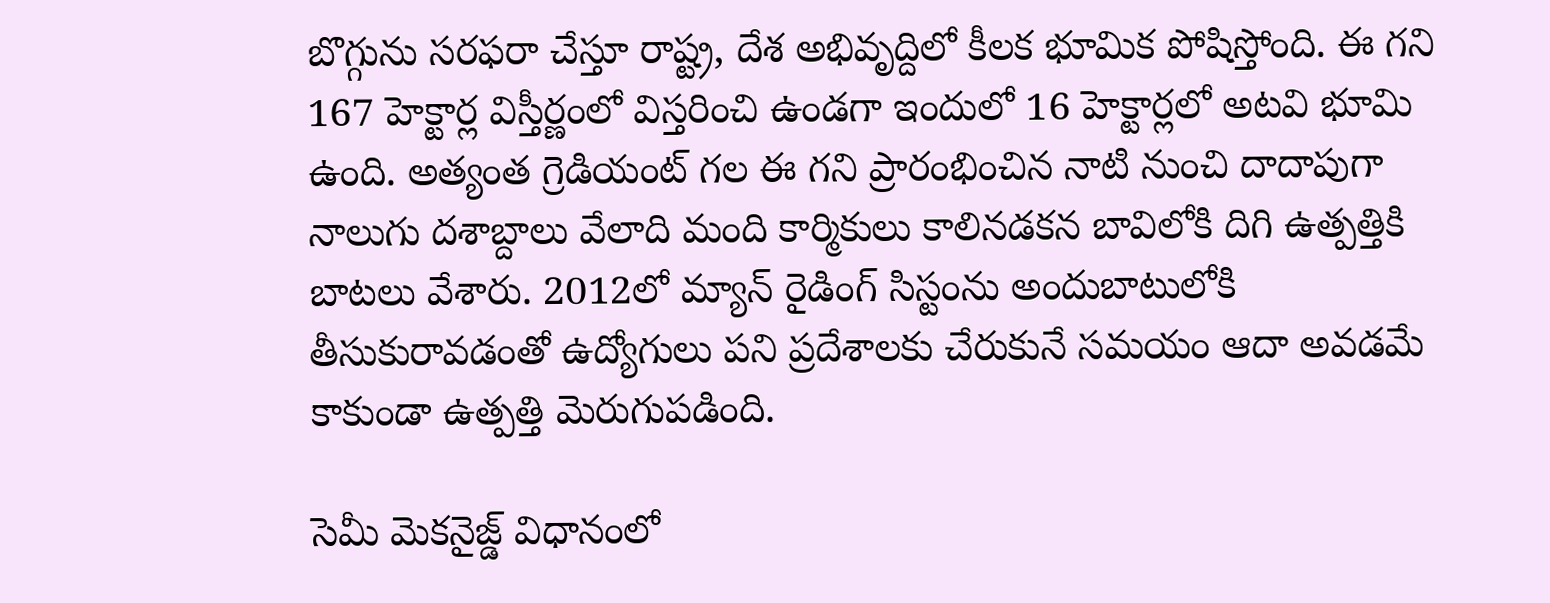బొగ్గును సరఫరా చేస్తూ రాష్ట్ర, దేశ అభివృద్దిలో కీలక భూమిక పోషిస్తోంది. ఈ గని 167 హెక్టార్ల విస్తీర్ణంలో విస్తరించి ఉండగా ఇందులో 16 హెక్టార్లలో అటవి భూమి ఉంది. అత్యంత గ్రెడియంట్ గల ఈ గని ప్రారంభించిన నాటి నుంచి దాదాపుగా నాలుగు దశాబ్దాలు వేలాది మంది కార్మికులు కాలినడకన బావిలోకి దిగి ఉత్పత్తికి బాటలు వేశారు. 2012లో మ్యాన్ రైడింగ్ సిస్టంను అందుబాటులోకి తీసుకురావడంతో ఉద్యోగులు పని ప్రదేశాలకు చేరుకునే సమయం ఆదా అవడమే కాకుండా ఉత్పత్తి మెరుగుపడింది.

సెమీ మెకనైజ్డ్ విధానంలో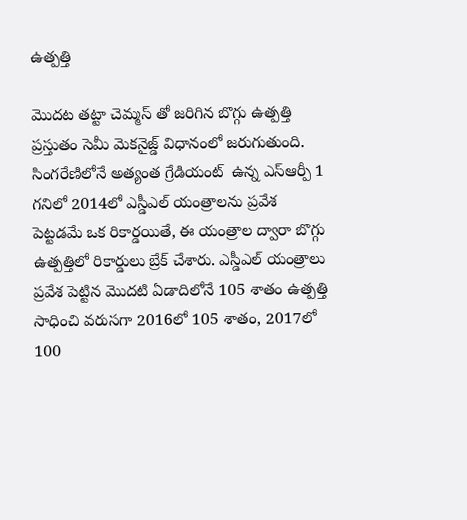ఉత్పత్తి

మొదట తట్టా చెమ్మస్ తో జరిగిన బొగ్గు ఉత్పత్తి ప్రస్తుతం సెమీ మెకనైజ్డ్ విధానంలో జరుగుతుంది. సింగరేణిలోనే అత్యంత గ్రేడియంట్  ఉన్న ఎస్ఆర్పీ 1 గనిలో 2014లో ఎస్డీఎల్ యంత్రాలను ప్రవేశ పెట్టడమే ఒక రికార్డయితే, ఈ యంత్రాల ద్వారా బొగ్గు ఉత్పత్తిలో రికార్డులు బ్రేక్ చేశారు. ఎస్డీఎల్ యంత్రాలు ప్రవేశ పెట్టిన మొదటి ఏడాదిలోనే 105 శాతం ఉత్పత్తి సాధించి వరుసగా 2016లో 105 శాతం, 2017లో 100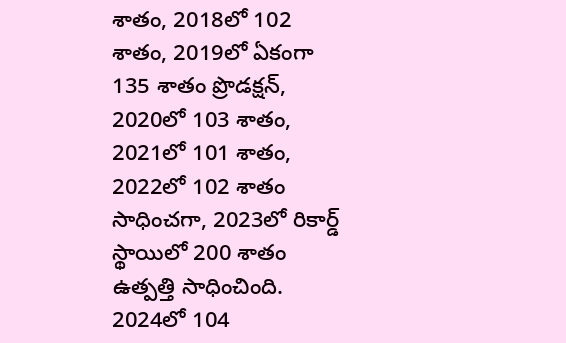శాతం, 2018లో 102 శాతం, 2019లో ఏకంగా 135 శాతం ప్రొడక్షన్, 2020లో 103 శాతం, 2021లో 101 శాతం, 2022లో 102 శాతం సాధించగా, 2023లో రికార్డ్ స్థాయిలో 200 శాతం ఉత్పత్తి సాధించింది. 2024లో 104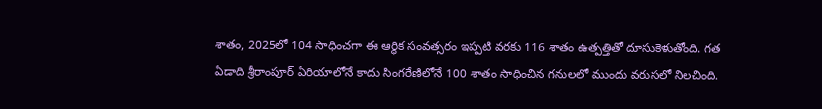శాతం, 2025లో 104 సాధించగా ఈ ఆర్థిక సంవత్సరం ఇప్పటి వరకు 116 శాతం ఉత్పత్తితో దూసుకెళుతోంది. గత ఏడాది శ్రీరాంపూర్ ఏరియాలోనే కాదు సింగరేణిలోనే 100 శాతం సాధించిన గనులలో ముందు వరుసలో నిలచింది.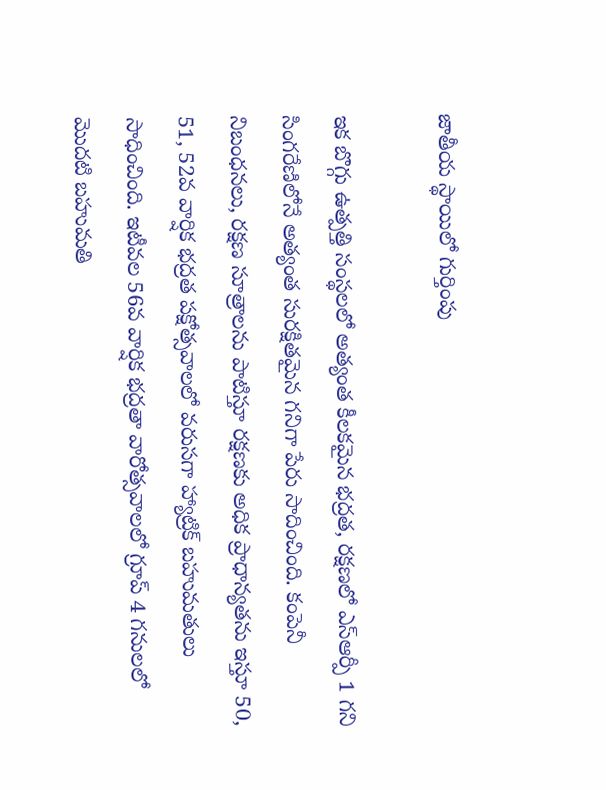జాతీయ స్థాయిలో గుర్తింపు

ఇక బొగ్గు ఉత్పత్తి సంస్థలలో అత్యంత కీలకమైన భద్రత, రక్షణలో ఎస్ఆర్పీ 1 గని సింగరేణిలోనే అత్యంత సురక్షితమైన గనిగా పేరు సాదించింది. కంపెనీ నిబంధనలు, రక్షణ సూత్రాలను పాటిస్తూ రక్షణకు అధిక ప్రాధాన్యతను ఇస్తూ 50, 51, 52వ వార్షిక భద్రత పక్షోత్సవాలలో వరుసగా హ్యాట్రిక్ బహుమతులు సాధించింది. ఇటీవల 56వ వార్షిక భద్రతా వారోత్సవాలలో గ్రూప్ 4 గనులలో మొదటి బహుమతి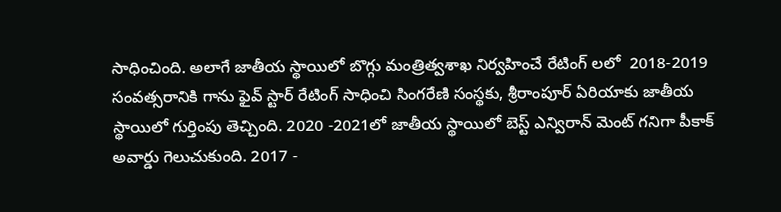సాధించింది. అలాగే జాతీయ స్థాయిలో బొగ్గు మంత్రిత్వశాఖ నిర్వహించే రేటింగ్ లలో  2018-2019 సంవత్సరానికి గాను ఫైవ్ స్టార్ రేటింగ్ సాధించి సింగరేణి సంస్థకు, శ్రీరాంపూర్ ఏరియాకు జాతీయ స్థాయిలో గుర్తింపు తెచ్చింది. 2020 -2021లో జాతీయ స్థాయిలో బెస్ట్ ఎన్విరాన్ మెంట్ గనిగా పీకాక్ అవార్డు గెలుచుకుంది. 2017 -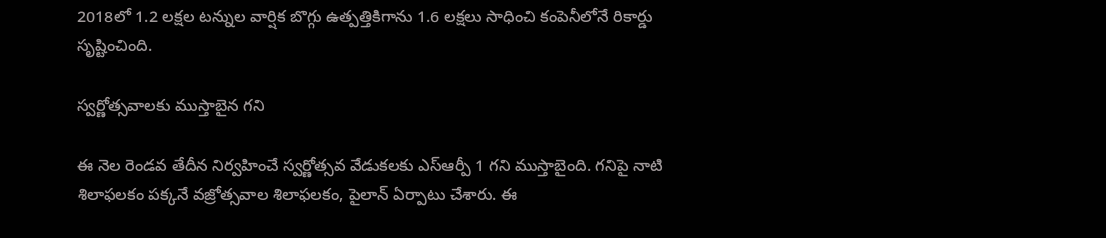2018లో 1.2 లక్షల టన్నుల వార్షిక బొగ్గు ఉత్పత్తికిగాను 1.6 లక్షలు సాధించి కంపెనీలోనే రికార్డు సృష్టించింది.

స్వర్ణోత్సవాలకు ముస్తాబైన గని

ఈ నెల రెండవ తేదీన నిర్వహించే స్వర్ణోత్సవ వేడుకలకు ఎస్ఆర్పీ 1 గని ముస్తాబైంది. గనిపై నాటి శిలాఫలకం పక్కనే వజ్రోత్సవాల శిలాఫలకం, పైలాన్ ఏర్పాటు చేశారు. ఈ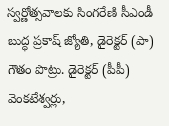స్వర్ణోత్సవాలకు సింగరేణి సీఎండీ బుద్ధ ప్రకాష్ జ్యోతి, డైరెక్టర్ (పా) గౌతం పొట్రు. డైరెక్టర్ (పీపీ) వెంకటేశ్వర్లు,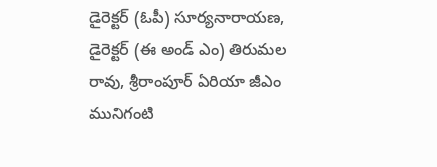డైరెక్టర్ (ఓపీ) సూర్యనారాయణ, డైరెక్టర్ (ఈ అండ్ ఎం) తిరుమల రావు, శ్రీరాంపూర్ ఏరియా జీఎం మునిగంటి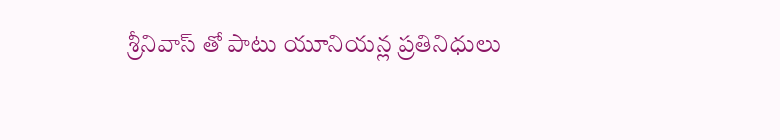శ్రీనివాస్ తో పాటు యూనియన్ల ప్రతినిధులు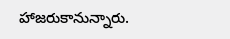హాజరుకానున్నారు.